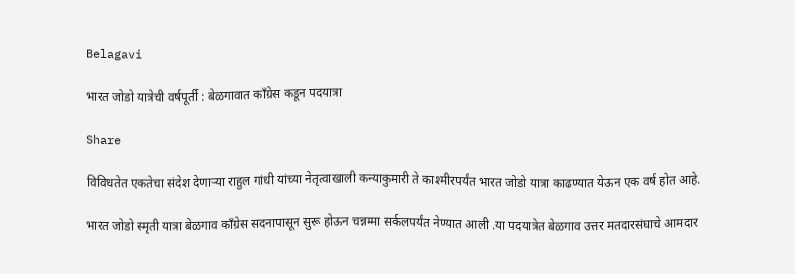Belagavi

भारत जोडो यात्रेची वर्षपूर्ती : बेळगावात काँग्रेस कडून पदयात्रा

Share

विविधतेत एकतेचा संदेश देणाऱ्या राहुल गांधी यांच्या नेतृत्वाखाली कन्याकुमारी ते काश्मीरपर्यंत भारत जोडो यात्रा काढण्यात येऊन एक वर्ष होत आहे.

भारत जोडो स्मृती यात्रा बेळगाव काँग्रेस सदनापासून सुरू होऊन चन्नम्मा सर्कलपर्यंत नेण्यात आली .या पदयात्रेत बेळगाव उत्तर मतदारसंघाचे आमदार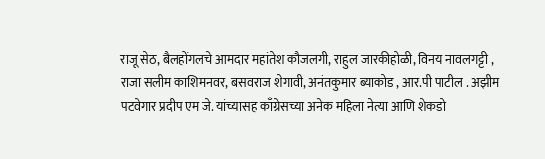राजू सेठ, बैलहोंगलचे आमदार महांतेश कौजलगी, राहुल जारकीहोळी, विनय नावलगट्टी , राजा सलीम काशिमनवर, बसवराज शेगावी, अनंतकुमार ब्याकोड , आर.पी पाटील . अझीम पटवेगार प्रदीप एम जे. यांच्यासह काँग्रेसच्या अनेक महिला नेत्या आणि शेकडो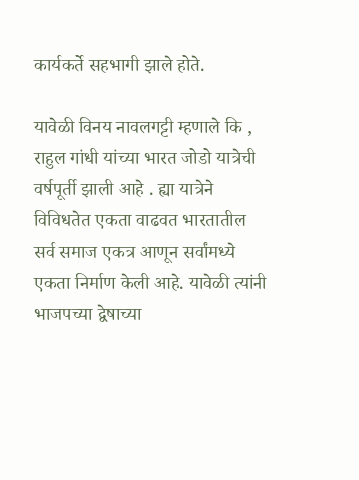कार्यकर्ते सहभागी झाले होते.

यावेळी विनय नावलगट्टी म्हणाले कि , राहुल गांधी यांच्या भारत जोडो यात्रेची वर्षपूर्ती झाली आहे . ह्या यात्रेने विविधतेत एकता वाढवत भारतातील सर्व समाज एकत्र आणून सर्वांमध्ये एकता निर्माण केली आहे. यावेळी त्यांनी भाजपच्या द्वेषाच्या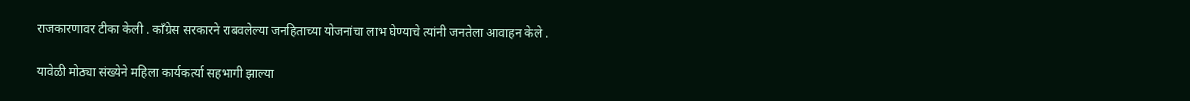राजकारणावर टीका केली . काँग्रेस सरकारने राबवलेल्या जनहिताच्या योजनांचा लाभ घेण्याचे त्यांनी जनतेला आवाहन केले .

यावेळी मोठ्या संख्येने महिला कार्यकर्त्या सहभागी झाल्या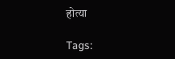होत्या

Tags: